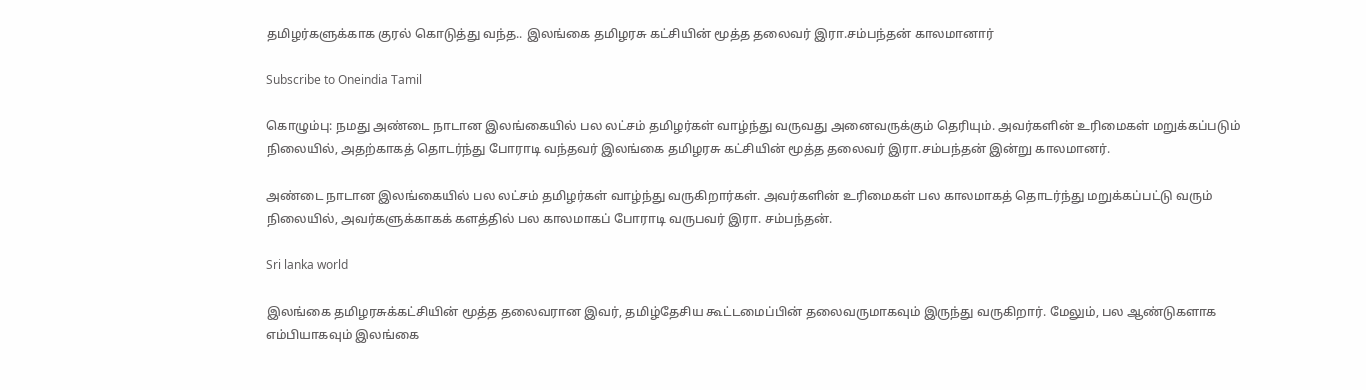தமிழர்களுக்காக குரல் கொடுத்து வந்த.. இலங்கை தமிழரசு கட்சியின் மூத்த தலைவர் இரா.சம்பந்தன் காலமானார்

Subscribe to Oneindia Tamil

கொழும்பு: நமது அண்டை நாடான இலங்கையில் பல லட்சம் தமிழர்கள் வாழ்ந்து வருவது அனைவருக்கும் தெரியும். அவர்களின் உரிமைகள் மறுக்கப்படும் நிலையில், அதற்காகத் தொடர்ந்து போராடி வந்தவர் இலங்கை தமிழரசு கட்சியின் மூத்த தலைவர் இரா.சம்பந்தன் இன்று காலமானர்.

அண்டை நாடான இலங்கையில் பல லட்சம் தமிழர்கள் வாழ்ந்து வருகிறார்கள். அவர்களின் உரிமைகள் பல காலமாகத் தொடர்ந்து மறுக்கப்பட்டு வரும் நிலையில், அவர்களுக்காகக் களத்தில் பல காலமாகப் போராடி வருபவர் இரா. சம்பந்தன்.

Sri lanka world

இலங்கை தமிழரசுக்கட்சியின் மூத்த தலைவரான இவர், தமிழ்தேசிய கூட்டமைப்பின் தலைவருமாகவும் இருந்து வருகிறார். மேலும், பல ஆண்டுகளாக எம்பியாகவும் இலங்கை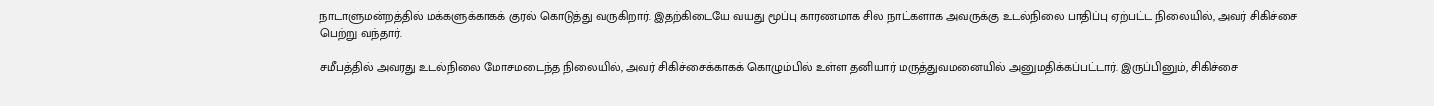நாடாளுமன்றத்தில் மக்களுக்காகக் குரல் கொடுத்து வருகிறார். இதற்கிடையே வயது மூப்பு காரணமாக சில நாட்களாக அவருக்கு உடல்நிலை பாதிப்பு ஏற்பட்ட நிலையில், அவர் சிகிச்சை பெற்று வந்தார்.

சமீபத்தில் அவரது உடல்நிலை மோசமடைந்த நிலையில், அவர் சிகிச்சைக்காகக் கொழும்பில் உள்ள தனியார் மருத்துவமனையில் அனுமதிக்கப்பட்டார். இருப்பினும், சிகிச்சை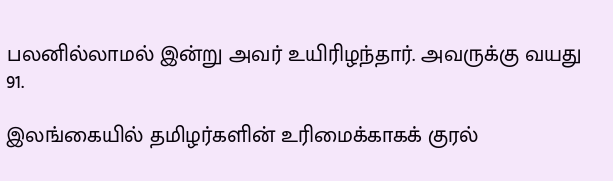பலனில்லாமல் இன்று அவர் உயிரிழந்தார். அவருக்கு வயது 91.

இலங்கையில் தமிழர்களின் உரிமைக்காகக் குரல்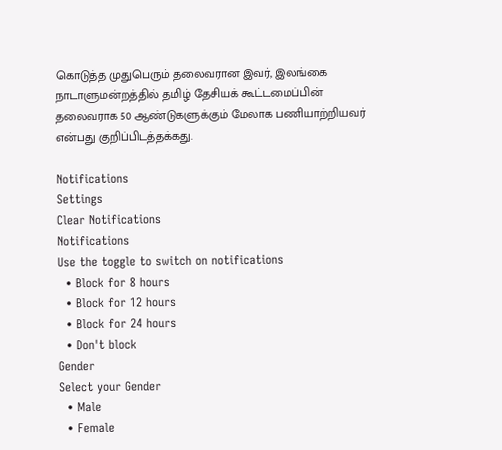கொடுத்த முதுபெரும் தலைவரான இவர், இலங்கை நாடாளுமன்றத்தில் தமிழ் தேசியக் கூட்டமைப்பின் தலைவராக 50 ஆண்டுகளுக்கும் மேலாக பணியாற்றியவர் என்பது குறிப்பிடத்தக்கது.

Notifications
Settings
Clear Notifications
Notifications
Use the toggle to switch on notifications
  • Block for 8 hours
  • Block for 12 hours
  • Block for 24 hours
  • Don't block
Gender
Select your Gender
  • Male
  • Female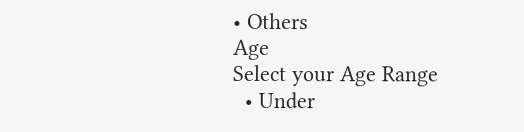• Others
Age
Select your Age Range
  • Under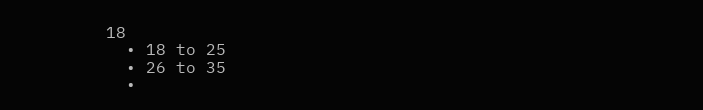18
  • 18 to 25
  • 26 to 35
  •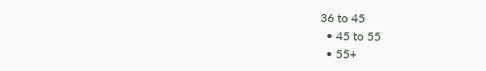36 to 45
  • 45 to 55
  • 55+